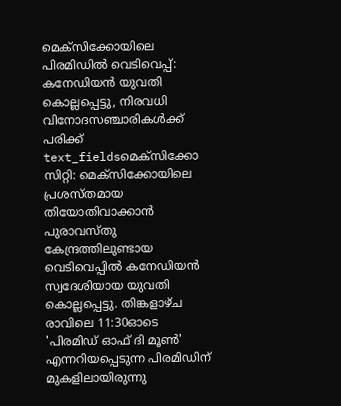മെക്സിക്കോയിലെ പിരമിഡിൽ വെടിവെപ്പ്: കനേഡിയൻ യുവതി കൊല്ലപ്പെട്ടു, നിരവധി വിനോദസഞ്ചാരികൾക്ക് പരിക്ക്
text_fieldsമെക്സിക്കോ സിറ്റി: മെക്സിക്കോയിലെ പ്രശസ്തമായ തിയോതിവാക്കാൻ പുരാവസ്തു കേന്ദ്രത്തിലുണ്ടായ വെടിവെപ്പിൽ കനേഡിയൻ സ്വദേശിയായ യുവതി കൊല്ലപ്പെട്ടു. തിങ്കളാഴ്ച രാവിലെ 11:30ഓടെ 'പിരമിഡ് ഓഫ് ദി മൂൺ' എന്നറിയപ്പെടുന്ന പിരമിഡിന് മുകളിലായിരുന്നു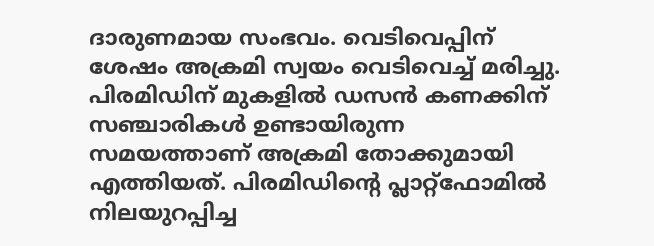ദാരുണമായ സംഭവം. വെടിവെപ്പിന് ശേഷം അക്രമി സ്വയം വെടിവെച്ച് മരിച്ചു.
പിരമിഡിന് മുകളിൽ ഡസൻ കണക്കിന് സഞ്ചാരികൾ ഉണ്ടായിരുന്ന സമയത്താണ് അക്രമി തോക്കുമായി എത്തിയത്. പിരമിഡിന്റെ പ്ലാറ്റ്ഫോമിൽ നിലയുറപ്പിച്ച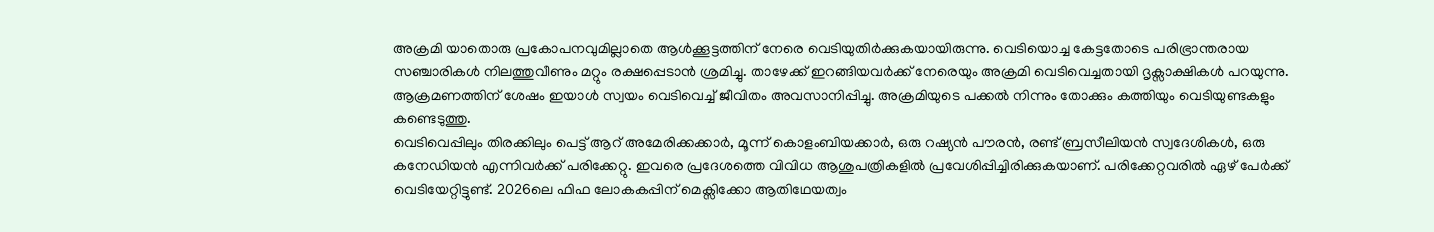അക്രമി യാതൊരു പ്രകോപനവുമില്ലാതെ ആൾക്കൂട്ടത്തിന് നേരെ വെടിയുതിർക്കുകയായിരുന്നു. വെടിയൊച്ച കേട്ടതോടെ പരിഭ്രാന്തരായ സഞ്ചാരികൾ നിലത്തുവീണും മറ്റും രക്ഷപ്പെടാൻ ശ്രമിച്ചു. താഴേക്ക് ഇറങ്ങിയവർക്ക് നേരെയും അക്രമി വെടിവെച്ചതായി ദൃക്സാക്ഷികൾ പറയുന്നു. ആക്രമണത്തിന് ശേഷം ഇയാൾ സ്വയം വെടിവെച്ച് ജീവിതം അവസാനിപ്പിച്ചു. അക്രമിയുടെ പക്കൽ നിന്നും തോക്കും കത്തിയും വെടിയുണ്ടകളും കണ്ടെടുത്തു.
വെടിവെപ്പിലും തിരക്കിലും പെട്ട് ആറ് അമേരിക്കക്കാർ, മൂന്ന് കൊളംബിയക്കാർ, ഒരു റഷ്യൻ പൗരൻ, രണ്ട് ബ്രസീലിയൻ സ്വദേശികൾ, ഒരു കനേഡിയൻ എന്നിവർക്ക് പരിക്കേറ്റു. ഇവരെ പ്രദേശത്തെ വിവിധ ആശുപത്രികളിൽ പ്രവേശിപ്പിച്ചിരിക്കുകയാണ്. പരിക്കേറ്റവരിൽ ഏഴ് പേർക്ക് വെടിയേറ്റിട്ടുണ്ട്. 2026ലെ ഫിഫ ലോകകപ്പിന് മെക്സിക്കോ ആതിഥേയത്വം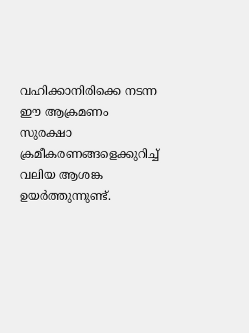വഹിക്കാനിരിക്കെ നടന്ന ഈ ആക്രമണം സുരക്ഷാ ക്രമീകരണങ്ങളെക്കുറിച്ച് വലിയ ആശങ്ക ഉയർത്തുന്നുണ്ട്.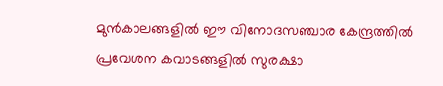മുൻകാലങ്ങളിൽ ഈ വിനോദസഞ്ചാര കേന്ദ്രത്തിൽ പ്രവേശന കവാടങ്ങളിൽ സുരക്ഷാ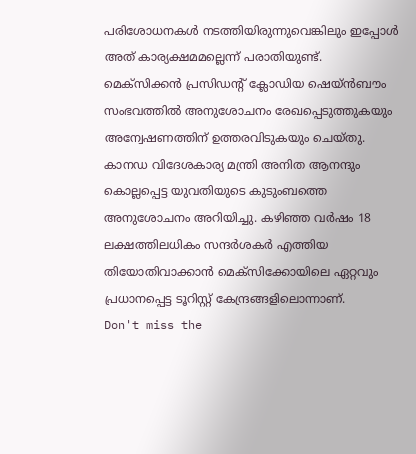പരിശോധനകൾ നടത്തിയിരുന്നുവെങ്കിലും ഇപ്പോൾ അത് കാര്യക്ഷമമല്ലെന്ന് പരാതിയുണ്ട്.
മെക്സിക്കൻ പ്രസിഡന്റ് ക്ലോഡിയ ഷെയ്ൻബൗം സംഭവത്തിൽ അനുശോചനം രേഖപ്പെടുത്തുകയും അന്വേഷണത്തിന് ഉത്തരവിടുകയും ചെയ്തു. കാനഡ വിദേശകാര്യ മന്ത്രി അനിത ആനന്ദും കൊല്ലപ്പെട്ട യുവതിയുടെ കുടുംബത്തെ അനുശോചനം അറിയിച്ചു. കഴിഞ്ഞ വർഷം 18 ലക്ഷത്തിലധികം സന്ദർശകർ എത്തിയ തിയോതിവാക്കാൻ മെക്സിക്കോയിലെ ഏറ്റവും പ്രധാനപ്പെട്ട ടൂറിസ്റ്റ് കേന്ദ്രങ്ങളിലൊന്നാണ്.
Don't miss the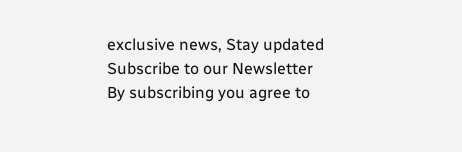exclusive news, Stay updated
Subscribe to our Newsletter
By subscribing you agree to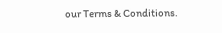our Terms & Conditions.